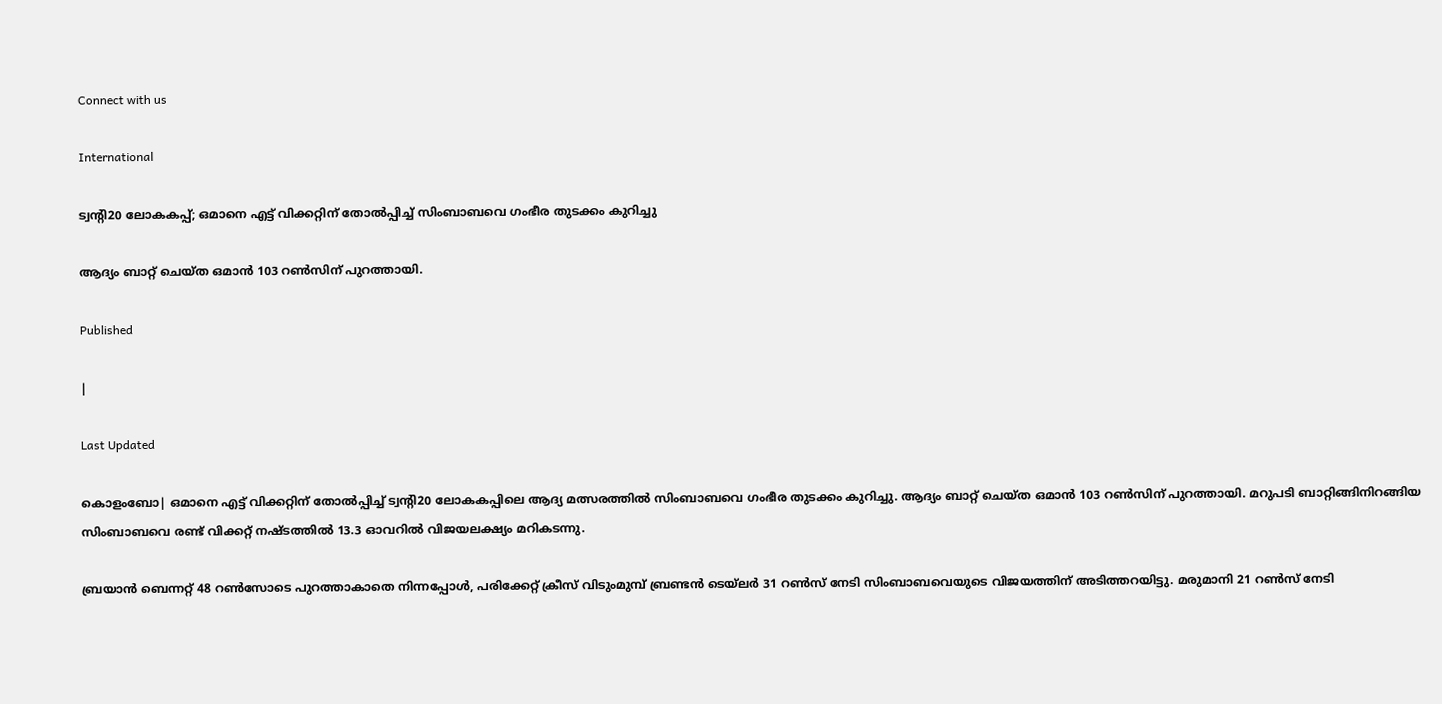Connect with us

International

ട്വന്റി20 ലോകകപ്പ്; ഒമാനെ എട്ട് വിക്കറ്റിന് തോല്‍പ്പിച്ച് സിംബാബവെ ഗംഭീര തുടക്കം കുറിച്ചു

ആദ്യം ബാറ്റ് ചെയ്ത ഒമാന്‍ 103 റണ്‍സിന് പുറത്തായി.

Published

|

Last Updated

കൊളംബോ| ഒമാനെ എട്ട് വിക്കറ്റിന് തോല്‍പ്പിച്ച് ട്വന്റി20 ലോകകപ്പിലെ ആദ്യ മത്സരത്തില്‍ സിംബാബവെ ഗംഭീര തുടക്കം കുറിച്ചു. ആദ്യം ബാറ്റ് ചെയ്ത ഒമാന്‍ 103 റണ്‍സിന് പുറത്തായി. മറുപടി ബാറ്റിങ്ങിനിറങ്ങിയ സിംബാബവെ രണ്ട് വിക്കറ്റ് നഷ്ടത്തില്‍ 13.3 ഓവറില്‍ വിജയലക്ഷ്യം മറികടന്നു.

ബ്രയാന്‍ ബെന്നറ്റ് 48 റണ്‍സോടെ പുറത്താകാതെ നിന്നപ്പോള്‍, പരിക്കേറ്റ് ക്രീസ് വിടുംമുമ്പ് ബ്രണ്ടന്‍ ടെയ്ലര്‍ 31 റണ്‍സ് നേടി സിംബാബവെയുടെ വിജയത്തിന് അടിത്തറയിട്ടു. മരുമാനി 21 റണ്‍സ് നേടി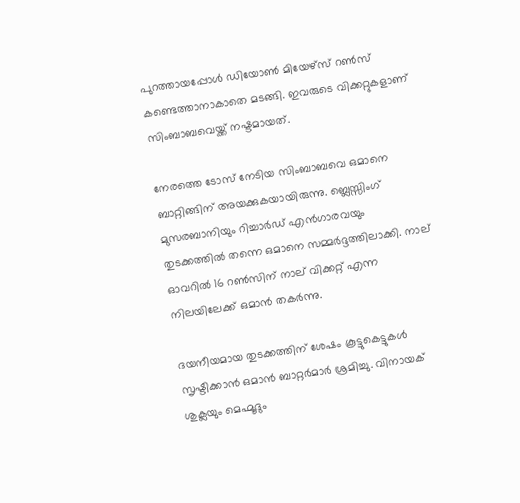പുറത്തായപ്പോള്‍ ഡിയോണ്‍ മിയേഴ്സ് റണ്‍സ് കണ്ടെത്താനാകാതെ മടങ്ങി. ഇവരുടെ വിക്കറ്റുകളാണ് സിംബാബവെയ്ക്ക് നഷ്ടമായത്.

നേരത്തെ ടോസ് നേടിയ സിംബാബവെ ഒമാനെ ബാറ്റിങ്ങിന് അയക്കുകയായിരുന്നു. ബ്ലെസ്സിംഗ് മുസരബാനിയും റിച്ചാര്‍ഡ് എന്‍ഗാരവയും തുടക്കത്തില്‍ തന്നെ ഒമാനെ സമ്മര്‍ദ്ദത്തിലാക്കി. നാല് ഓവറില്‍ 16 റണ്‍സിന് നാല് വിക്കറ്റ് എന്ന നിലയിലേക്ക് ഒമാന്‍ തകര്‍ന്നു.

ദയനീയമായ തുടക്കത്തിന് ശേഷം കൂട്ടുകെട്ടുകള്‍ സൃഷ്ടിക്കാന്‍ ഒമാന്‍ ബാറ്റര്‍മാര്‍ ശ്രമിച്ചു. വിനായക് ശുക്ലയും മെഹ്മൂദും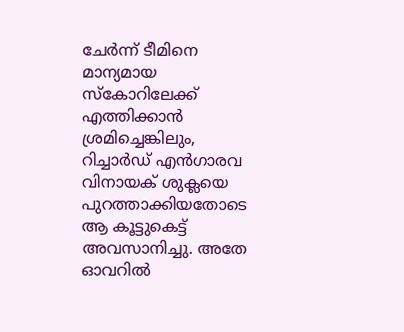ചേര്‍ന്ന് ടീമിനെ മാന്യമായ സ്‌കോറിലേക്ക് എത്തിക്കാന്‍ ശ്രമിച്ചെങ്കിലും, റിച്ചാര്‍ഡ് എന്‍ഗാരവ വിനായക് ശുക്ലയെ പുറത്താക്കിയതോടെ ആ കൂട്ടുകെട്ട് അവസാനിച്ചു. അതേ ഓവറില്‍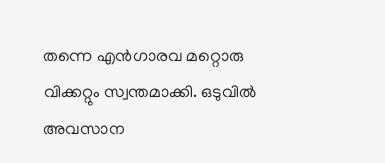തന്നെ എന്‍ഗാരവ മറ്റൊരു വിക്കറ്റും സ്വന്തമാക്കി. ഒടുവില്‍ അവസാന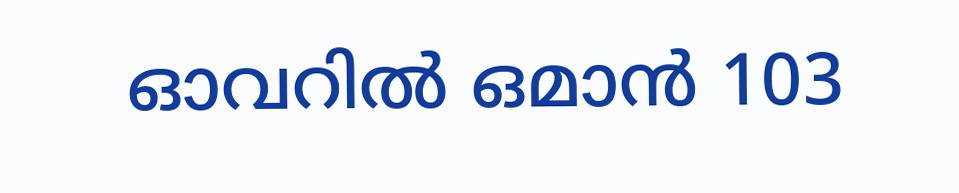ഓവറില്‍ ഒമാന്‍ 103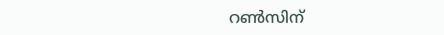റണ്‍സിന്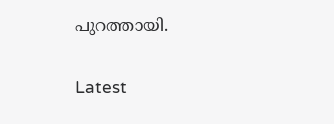പുറത്തായി.

Latest